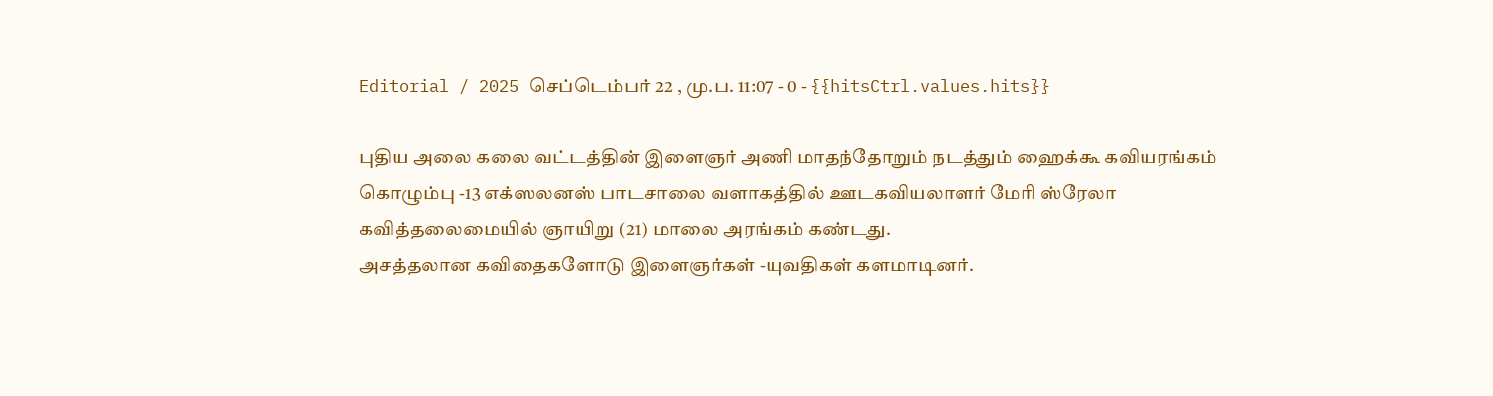Editorial / 2025 செப்டெம்பர் 22 , மு.ப. 11:07 - 0 - {{hitsCtrl.values.hits}}

புதிய அலை கலை வட்டத்தின் இளைஞர் அணி மாதந்தோறும் நடத்தும் ஹைக்கூ கவியரங்கம் கொழும்பு -13 எக்ஸலனஸ் பாடசாலை வளாகத்தில் ஊடகவியலாளர் மேரி ஸ்ரேலா கவித்தலைமையில் ஞாயிறு (21) மாலை அரங்கம் கண்டது.
அசத்தலான கவிதைகளோடு இளைஞர்கள் -யுவதிகள் களமாடினர்.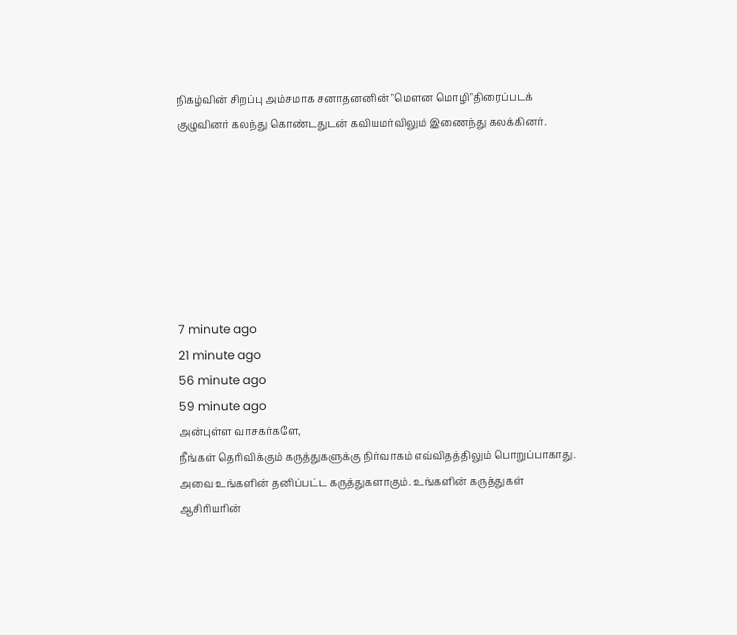நிகழ்வின் சிறப்பு அம்சமாக சனாதனனின் "மெளன மொழி"திரைப்படக் குழுவினர் கலந்து கொண்டதுடன் கவியமர்விலும் இணைந்து கலக்கினர்.







7 minute ago
21 minute ago
56 minute ago
59 minute ago
அன்புள்ள வாசகர்களே,
நீங்கள் தெரிவிக்கும் கருத்துகளுக்கு நிர்வாகம் எவ்விதத்திலும் பொறுப்பாகாது. அவை உங்களின் தனிப்பட்ட கருத்துகளாகும். உங்களின் கருத்துகள் ஆசிரியரின்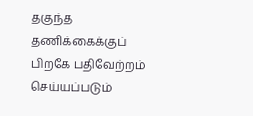தகுந்த தணிக்கைக்குப் பிறகே பதிவேற்றம் செய்யப்படும்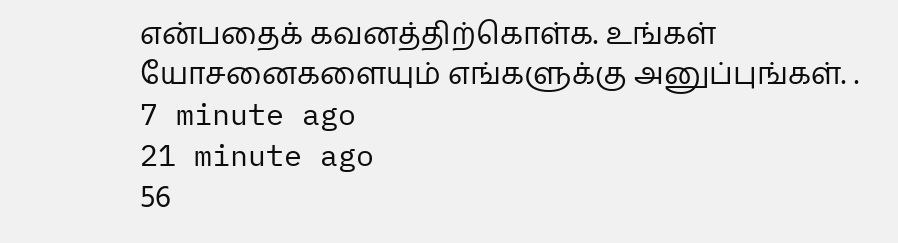என்பதைக் கவனத்திற்கொள்க. உங்கள் யோசனைகளையும் எங்களுக்கு அனுப்புங்கள். .
7 minute ago
21 minute ago
56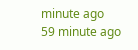minute ago
59 minute ago